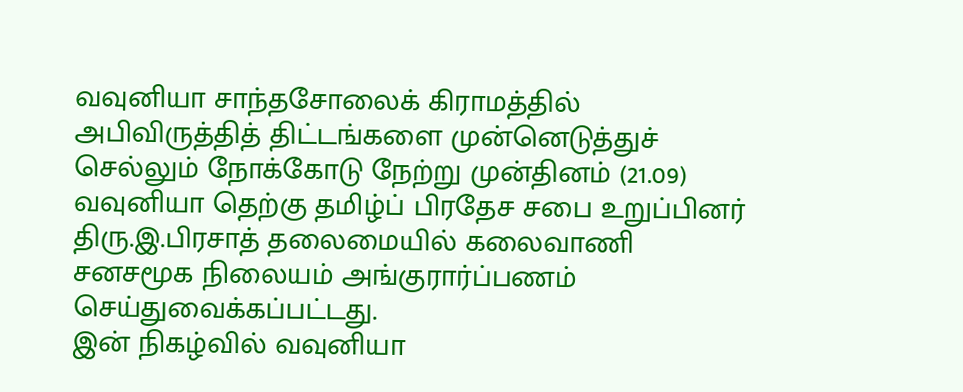வவுனியா சாந்தசோலைக் கிராமத்தில் அபிவிருத்தித் திட்டங்களை முன்னெடுத்துச் செல்லும் நோக்கோடு நேற்று முன்தினம் (21.09) வவுனியா தெற்கு தமிழ்ப் பிரதேச சபை உறுப்பினர் திரு.இ.பிரசாத் தலைமையில் கலைவாணி சனசமூக நிலையம் அங்குரார்ப்பணம் செய்துவைக்கப்பட்டது.
இன் நிகழ்வில் வவுனியா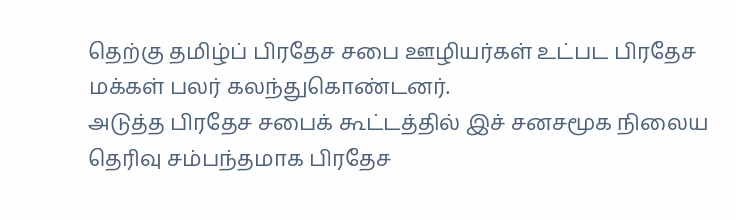தெற்கு தமிழ்ப் பிரதேச சபை ஊழியர்கள் உட்பட பிரதேச மக்கள் பலர் கலந்துகொண்டனர்.
அடுத்த பிரதேச சபைக் கூட்டத்தில் இச் சனசமூக நிலைய தெரிவு சம்பந்தமாக பிரதேச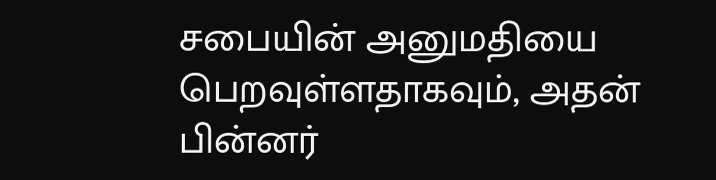சபையின் அனுமதியை பெறவுள்ளதாகவும், அதன் பின்னர்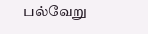பல்வேறு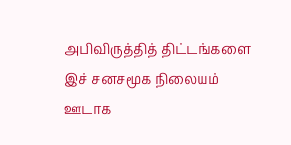அபிவிருத்தித் திட்டங்களை இச் சனசமூக நிலையம் ஊடாக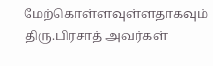மேற்கொள்ளவுள்ளதாகவும் திரு.பிரசாத் அவர்கள்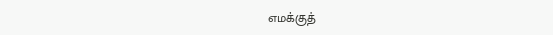எமக்குத்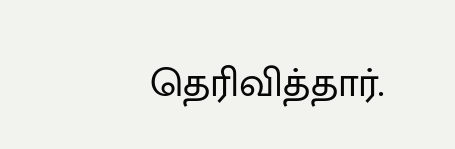தெரிவித்தார்.